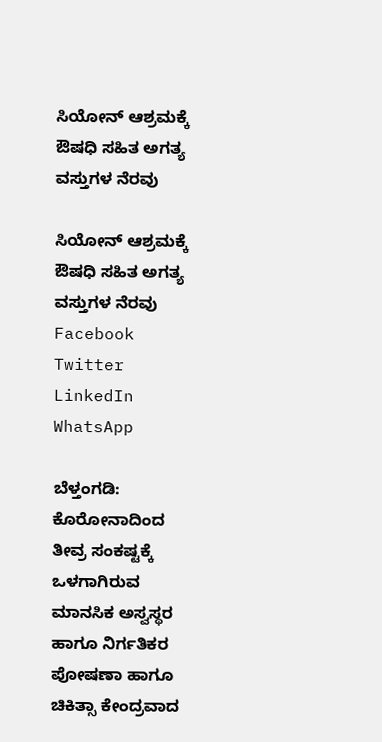ಸಿಯೋನ್ ಆಶ್ರಮಕ್ಕೆ ಔಷಧಿ ಸಹಿತ ಅಗತ್ಯ ವಸ್ತುಗಳ ನೆರವು

ಸಿಯೋನ್ ಆಶ್ರಮಕ್ಕೆ ಔಷಧಿ ಸಹಿತ ಅಗತ್ಯ ವಸ್ತುಗಳ ನೆರವು
Facebook
Twitter
LinkedIn
WhatsApp

ಬೆಳ್ತಂಗಡಿ: ಕೊರೋನಾದಿಂದ ತೀವ್ರ ಸಂಕಷ್ಟಕ್ಕೆ ಒಳಗಾಗಿರುವ ಮಾನಸಿಕ ಅಸ್ವಸ್ಥರ ಹಾಗೂ ನಿರ್ಗತಿಕರ ಪೋಷಣಾ ಹಾಗೂ ಚಿಕಿತ್ಸಾ ಕೇಂದ್ರವಾದ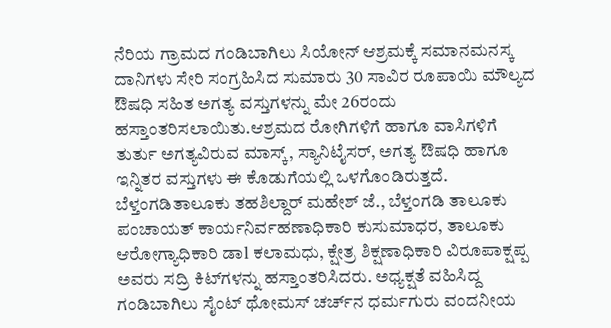ನೆರಿಯ ಗ್ರಾಮದ ಗಂಡಿಬಾಗಿಲು ಸಿಯೋನ್ ಆಶ್ರಮಕ್ಕೆ ಸಮಾನಮನಸ್ಕ ದಾನಿಗಳು ಸೇರಿ ಸಂಗ್ರಹಿಸಿದ ಸುಮಾರು 30 ಸಾವಿರ ರೂಪಾಯಿ ಮೌಲ್ಯದ ಔಷಧಿ ಸಹಿತ ಅಗತ್ಯ ವಸ್ತುಗಳನ್ನು ಮೇ 26ರಂದು ಹಸ್ತಾಂತರಿಸಲಾಯಿತು.ಆಶ್ರಮದ ರೋಗಿಗಳಿಗೆ ಹಾಗೂ ವಾಸಿಗಳಿಗೆ ತುರ್ತು ಅಗತ್ಯವಿರುವ ಮಾಸ್ಕ್, ಸ್ಯಾನಿಟೈಸರ್, ಅಗತ್ಯ ಔಷಧಿ ಹಾಗೂ ಇನ್ನಿತರ ವಸ್ತುಗಳು ಈ‌‌ ಕೊಡುಗೆಯಲ್ಲಿ ಒಳಗೊಂಡಿರುತ್ತದೆ. ಬೆಳ್ತಂಗಡಿತಾಲೂಕು ತಹಶಿಲ್ದಾರ್ ಮಹೇಶ್ ಜೆ., ಬೆಳ್ತಂಗಡಿ ತಾಲೂಕು ಪಂಚಾಯತ್ ಕಾರ್ಯನಿರ್ವಹಣಾಧಿಕಾರಿ ಕುಸುಮಾಧರ, ತಾಲೂಕು ಆರೋಗ್ಯಾಧಿಕಾರಿ ಡಾ‌l ಕಲಾಮಧು, ಕ್ಷೇತ್ರ ಶಿಕ್ಷಣಾಧಿಕಾರಿ ವಿರೂಪಾಕ್ಷಪ್ಪ ಅವರು ಸದ್ರಿ ಕಿಟ್‌ಗಳನ್ನು ಹಸ್ತಾಂತರಿಸಿದರು. ಅಧ್ಯಕ್ಷತೆ ವಹಿಸಿದ್ದ ಗಂಡಿಬಾಗಿಲು ಸೈಂಟ್ ಥೋಮಸ್ ಚರ್ಚ್‌ನ ಧರ್ಮಗುರು ವಂದನೀಯ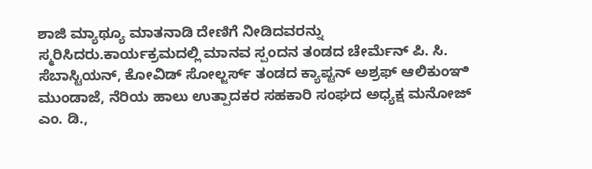ಶಾಜಿ ಮ್ಯಾಥ್ಯೂ ಮಾತನಾಡಿ ದೇಣಿಗೆ ನೀಡಿದವರನ್ನು ಸ್ಮರಿಸಿದರು.ಕಾರ್ಯಕ್ರಮದಲ್ಲಿ ಮಾನವ ಸ್ಪಂದನ ತಂಡದ ಚೇರ್ಮೆನ್ ಪಿ. ಸಿ‌. ಸೆಬಾಸ್ಟಿಯನ್, ಕೋವಿಡ್ ಸೋಲ್ಜರ್ಸ್ ತಂಡದ ಕ್ಯಾಪ್ಟನ್ ಅಶ್ರಫ್ ಆಲಿಕುಂಞಿ ಮುಂಡಾಜೆ, ನೆರಿಯ ಹಾಲು ಉತ್ಪಾದಕರ ಸಹಕಾರಿ ಸಂಘದ ಅಧ್ಯಕ್ಷ ಮನೋಜ್ ಎಂ. ಡಿ.,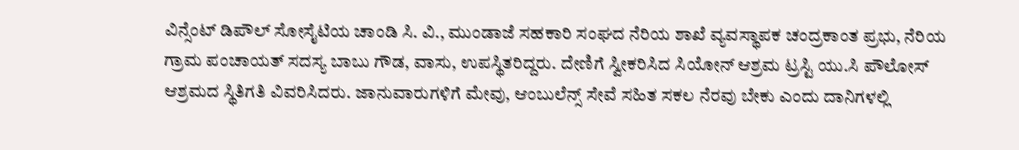ವಿನ್ಸೆಂಟ್ ಡಿಪೌಲ್ ಸೋಸೈಟಿಯ ಚಾಂಡಿ ಸಿ. ವಿ., ಮುಂಡಾಜೆ ಸಹಕಾರಿ ಸಂಘದ ನೆರಿಯ ಶಾಖೆ ವ್ಯವಸ್ಥಾಪಕ ಚಂದ್ರಕಾಂತ ಪ್ರಭು, ನೆರಿಯ ಗ್ರಾಮ ಪಂಚಾಯತ್ ಸದಸ್ಯ ಬಾಬು ಗೌಡ, ವಾಸು, ಉಪಸ್ಥಿತರಿದ್ದರು. ದೇಣಿಗೆ ಸ್ವೀಕರಿಸಿದ ಸಿಯೋನ್ ಆಶ್ರಮ ಟ್ರಸ್ಟಿ ಯು.ಸಿ‌ ಪೌಲೋಸ್ ಆಶ್ರಮದ ಸ್ಥಿತಿಗತಿ ವಿವರಿಸಿದರು. ಜಾನುವಾರುಗಳಿಗೆ ಮೇವು, ಆಂಬುಲೆನ್ಸ್ ಸೇವೆ ಸಹಿತ ಸಕಲ ನೆರವು ಬೇಕು ಎಂದು ದಾನಿಗಳಲ್ಲಿ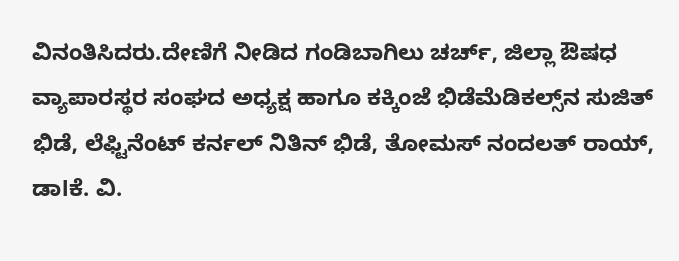ವಿನಂತಿಸಿದರು.ದೇಣಿಗೆ ನೀಡಿದ ಗಂಡಿಬಾಗಿಲು ಚರ್ಚ್, ಜಿಲ್ಲಾ ಔಷಧ ವ್ಯಾಪಾರಸ್ಥರ ಸಂಘದ ಅಧ್ಯಕ್ಷ ಹಾಗೂ ಕಕ್ಕಿಂಜೆ ಭಿಡೆಮೆಡಿಕಲ್ಸ್‌ನ ಸುಜಿತ್ ಭಿಡೆ, ಲೆಫ್ಟಿನೆಂಟ್ ಕರ್ನಲ್ ನಿತಿನ್ ಭಿಡೆ, ತೋಮಸ್ ನಂದಲತ್ ರಾಯ್, ಡಾlಕೆ. ವಿ.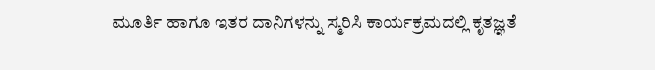ಮೂರ್ತಿ ಹಾಗೂ ಇತರ ದಾನಿಗಳನ್ನು ಸ್ಮರಿಸಿ ಕಾರ್ಯಕ್ರಮದಲ್ಲಿ ಕೃತಜ್ಞತೆ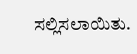ಸಲ್ಲಿಸಲಾಯಿತು.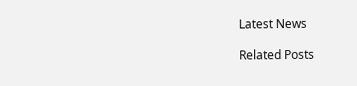Latest News

Related Posts